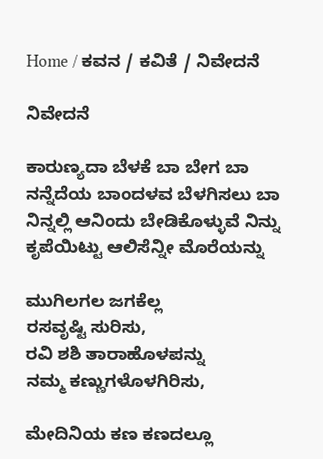Home / ಕವನ / ಕವಿತೆ / ನಿವೇದನೆ

ನಿವೇದನೆ

ಕಾರುಣ್ಯದಾ ಬೆಳಕೆ ಬಾ ಬೇಗ ಬಾ
ನನ್ನೆದೆಯ ಬಾಂದಳವ ಬೆಳಗಿಸಲು ಬಾ
ನಿನ್ನಲ್ಲಿ ಆನಿಂದು ಬೇಡಿಕೊಳ್ಳುವೆ ನಿನ್ನು
ಕೃಪೆಯಿಟ್ಟು ಆಲಿಸೆನ್ನೀ ಮೊರೆಯನ್ನು

ಮುಗಿಲಗಲ ಜಗಕೆಲ್ಲ
ರಸವೃಷ್ಟಿ ಸುರಿಸು,
ರವಿ ಶಶಿ ತಾರಾಹೊಳಪನ್ನು
ನಮ್ಮ ಕಣ್ಣುಗಳೊಳಗಿರಿಸು,

ಮೇದಿನಿಯ ಕಣ ಕಣದಲ್ಲೂ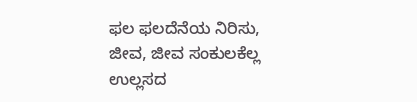ಫಲ ಫಲದೆನೆಯ ನಿರಿಸು,
ಜೀವ, ಜೀವ ಸಂಕುಲಕೆಲ್ಲ
ಉಲ್ಲಸದ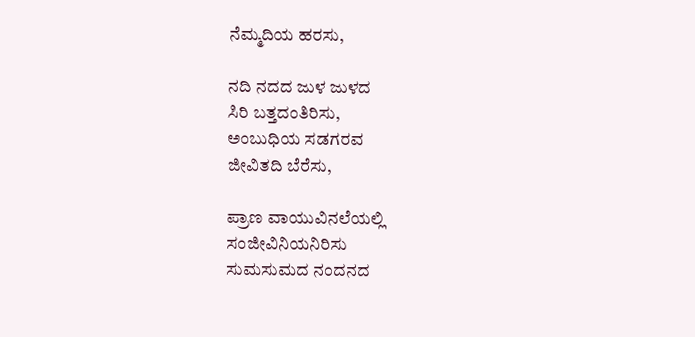ನೆಮ್ಮದಿಯ ಹರಸು,

ನದಿ ನದದ ಜುಳ ಜುಳದ
ಸಿರಿ ಬತ್ತದಂತಿರಿಸು,
ಅಂಬುಧಿಯ ಸಡಗರವ
ಜೀವಿತದಿ ಬೆರೆಸು,

ಪ್ರಾಣ ವಾಯುವಿನಲೆಯಲ್ಲಿ
ಸಂಜೀವಿನಿಯನಿರಿಸು
ಸುಮಸುಮದ ನಂದನದ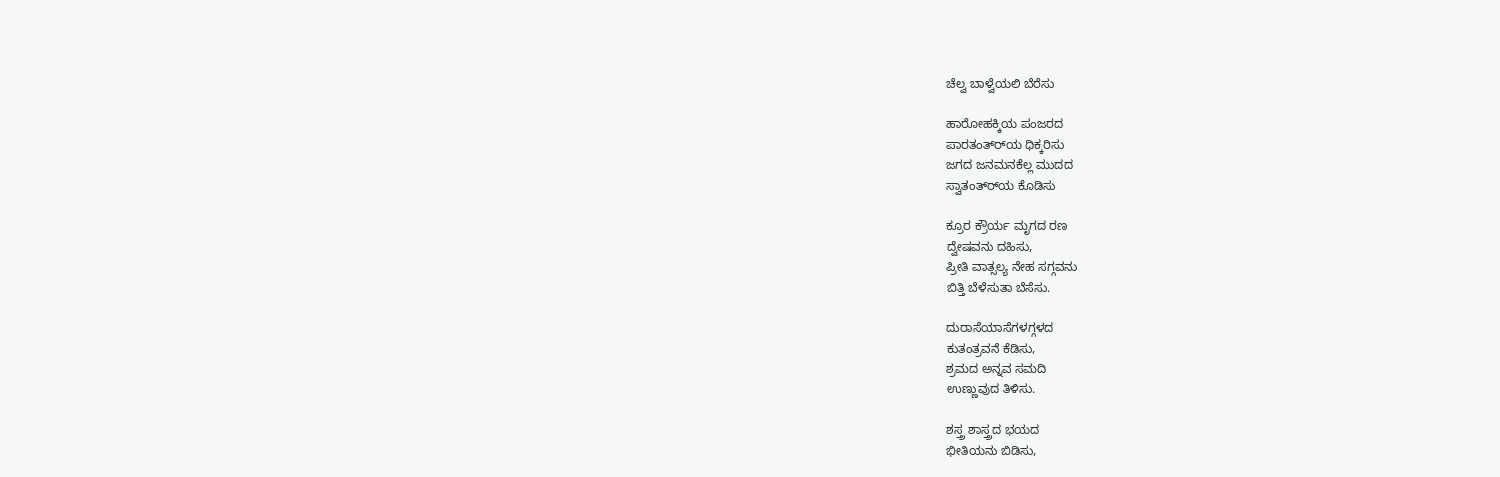ಚೆಲ್ವ ಬಾಳ್ವೆಯಲಿ ಬೆರೆಸು

ಹಾರೋಹಕ್ಕಿಯ ಪಂಜರದ
ಪಾರತಂತ್ರ್‍ಯ ಧಿಕ್ಕರಿಸು
ಜಗದ ಜನಮನಕೆಲ್ಲ ಮುದದ
ಸ್ವಾತಂತ್ರ್‍ಯ ಕೊಡಿಸು

ಕ್ರೂರ ಕ್ರೌರ್ಯ ಮೃಗದ ರಣ
ದ್ವೇಷವನು ದಹಿಸು,
ಪ್ರೀತಿ ವಾತ್ಸಲ್ಯ ನೇಹ ಸಗ್ಗವನು
ಬಿತ್ತಿ ಬೆಳೆಸುತಾ ಬೆಸೆಸು.

ದುರಾಸೆಯಾಸೆಗಳಗ್ಗಳದ
ಕುತಂತ್ರವನೆ ಕೆಡಿಸು,
ಶ್ರಮದ ಅನ್ನವ ಸಮದಿ
ಉಣ್ಣುವುದ ತಿಳಿಸು.

ಶಸ್ತ್ರ ಶಾಸ್ತ್ರದ ಭಯದ
ಭೀತಿಯನು ಬಿಡಿಸು,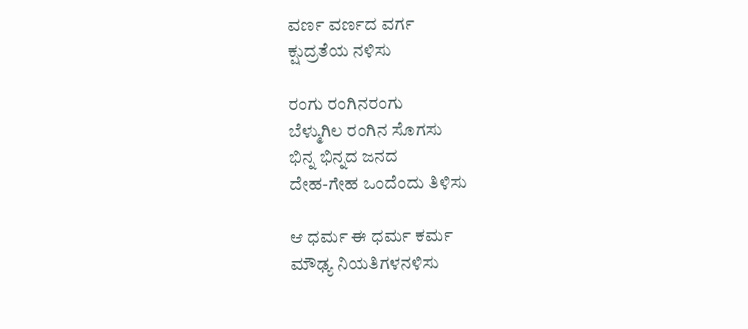ವರ್ಣ ವರ್ಣದ ವರ್ಗ
ಕ್ಷುದ್ರತೆಯ ನಳಿಸು

ರಂಗು ರಂಗಿನರಂಗು
ಬೆಳ್ಮುಗಿಲ ರಂಗಿನ ಸೊಗಸು
ಭಿನ್ನ ಭಿನ್ನದ ಜನದ
ದೇಹ-ಗೇಹ ಒಂದೆಂದು ತಿಳಿಸು

ಆ ಧರ್ಮ ಈ ಧರ್ಮ ಕರ್ಮ
ಮೌಢ್ಯ ನಿಯತಿಗಳನಳಿಸು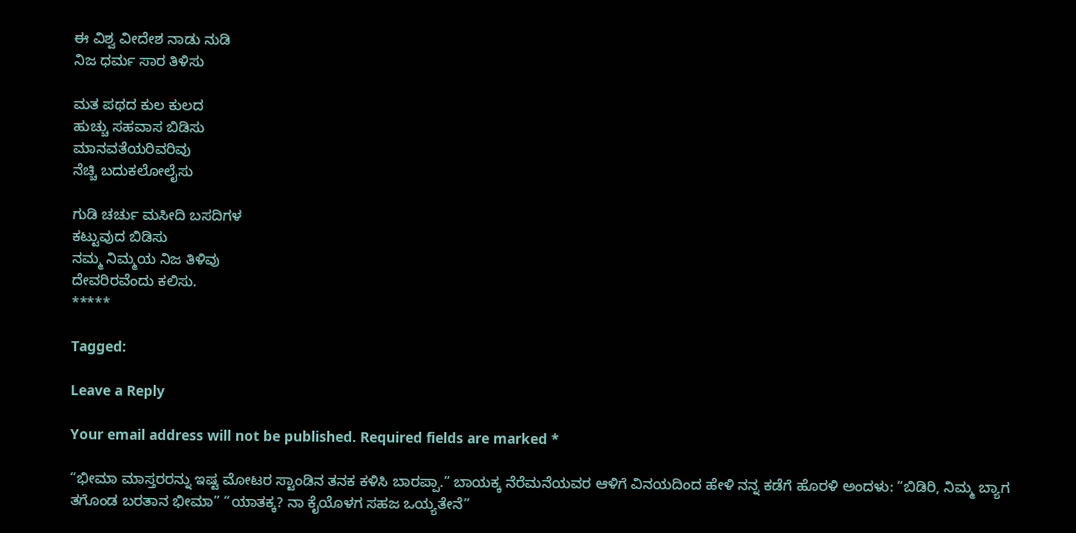ಈ ವಿಶ್ವ ವೀದೇಶ ನಾಡು ನುಡಿ
ನಿಜ ಧರ್ಮ ಸಾರ ತಿಳಿಸು

ಮತ ಪಥದ ಕುಲ ಕುಲದ
ಹುಚ್ಚು ಸಹವಾಸ ಬಿಡಿಸು
ಮಾನವತೆಯರಿವರಿವು
ನೆಚ್ಚಿ ಬದುಕಲೋಲೈಸು

ಗುಡಿ ಚರ್ಚು ಮಸೀದಿ ಬಸದಿಗಳ
ಕಟ್ಟುವುದ ಬಿಡಿಸು
ನಮ್ಮ ನಿಮ್ಮಯ ನಿಜ ತಿಳಿವು
ದೇವರಿರವೆಂದು ಕಲಿಸು.
*****

Tagged:

Leave a Reply

Your email address will not be published. Required fields are marked *

“ಭೀಮಾ ಮಾಸ್ತರರನ್ನು ಇಷ್ಟ ಮೋಟರ ಸ್ಟಾಂಡಿನ ತನಕ ಕಳಿಸಿ ಬಾರಪ್ಪಾ.” ಬಾಯಕ್ಕ ನೆರೆಮನೆಯವರ ಆಳಿಗೆ ವಿನಯದಿಂದ ಹೇಳಿ ನನ್ನ ಕಡೆಗೆ ಹೊರಳಿ ಅಂದಳು: “ಬಿಡಿರಿ, ನಿಮ್ಮ ಬ್ಯಾಗ ತಗೊಂಡ ಬರತಾನ ಭೀಮಾ” “ಯಾತಕ್ಕ? ನಾ ಕೈಯೊಳಗ ಸಹಜ ಒಯ್ಯತೇನೆ”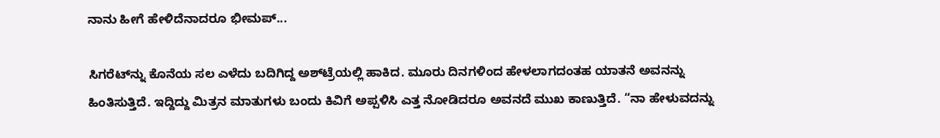ನಾನು ಹೀಗೆ ಹೇಳಿದೆನಾದರೂ ಭೀಮಪ್...

ಸಿಗರೆಟ್‌ನ್ನು ಕೊನೆಯ ಸಲ ಎಳೆದು ಬದಿಗಿದ್ದ ಅಶ್‌ಟ್ರೆಯಲ್ಲಿ ಹಾಕಿದ. ಮೂರು ದಿನಗಳಿಂದ ಹೇಳಲಾಗದಂತಹ ಯಾತನೆ ಅವನನ್ನು ಹಿಂತಿಸುತ್ತಿದೆ. ಇದ್ದಿದ್ದು ಮಿತ್ರನ ಮಾತುಗಳು ಬಂದು ಕಿವಿಗೆ ಅಪ್ಪಳಿಸಿ ಎತ್ತ ನೋಡಿದರೂ ಅವನದೆ ಮುಖ ಕಾಣುತ್ತಿದೆ. “ನಾ ಹೇಳುವದನ್ನು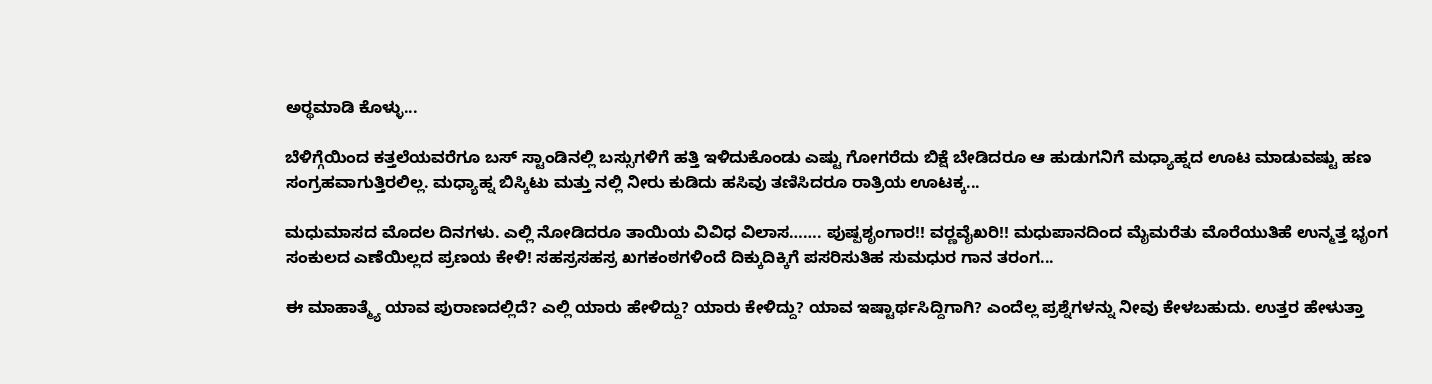ಅರ್‍ಥಮಾಡಿ ಕೊಳ್ಳು...

ಬೆಳಿಗ್ಗೆಯಿಂದ ಕತ್ತಲೆಯವರೆಗೂ ಬಸ್ ಸ್ಟಾಂಡಿನಲ್ಲಿ ಬಸ್ಸುಗಳಿಗೆ ಹತ್ತಿ ಇಳಿದುಕೊಂಡು ಎಷ್ಟು ಗೋಗರೆದು ಬಿಕ್ಷೆ ಬೇಡಿದರೂ ಆ ಹುಡುಗನಿಗೆ ಮಧ್ಯಾಹ್ನದ ಊಟ ಮಾಡುವಷ್ಟು ಹಣ ಸಂಗ್ರಹವಾಗುತ್ತಿರಲಿಲ್ಲ. ಮಧ್ಯಾಹ್ನ ಬಿಸ್ಕಿಟು ಮತ್ತು ನಲ್ಲಿ ನೀರು ಕುಡಿದು ಹಸಿವು ತಣಿಸಿದರೂ ರಾತ್ರಿಯ ಊಟಕ್ಕ...

ಮಧುಮಾಸದ ಮೊದಲ ದಿನಗಳು. ಎಲ್ಲಿ ನೋಡಿದರೂ ತಾಯಿಯ ವಿವಿಧ ವಿಲಾಸ……. ಪುಷ್ಪಶೃಂಗಾರ!! ವರ್‍ಣವೈಖರಿ!! ಮಧುಪಾನದಿಂದ ಮೈಮರೆತು ಮೊರೆಯುತಿಹೆ ಉನ್ಮತ್ತ ಭೃಂಗ ಸಂಕುಲದ ಎಣೆಯಿಲ್ಲದ ಪ್ರಣಯ ಕೇಳಿ! ಸಹಸ್ರಸಹಸ್ರ ಖಗಕಂಠಗಳಿಂದೆ ದಿಕ್ಕುದಿಕ್ಕಿಗೆ ಪಸರಿಸುತಿಹ ಸುಮಧುರ ಗಾನ ತರಂಗ...

ಈ ಮಾಹಾತ್ಮ್ಯೆ ಯಾವ ಪುರಾಣದಲ್ಲಿದೆ? ಎಲ್ಲಿ ಯಾರು ಹೇಳಿದ್ದು? ಯಾರು ಕೇಳಿದ್ದು? ಯಾವ ಇಷ್ಟಾರ್ಥಸಿದ್ದಿಗಾಗಿ? ಎಂದೆಲ್ಲ ಪ್ರಶ್ನೆಗಳನ್ನು ನೀವು ಕೇಳಬಹುದು. ಉತ್ತರ ಹೇಳುತ್ತಾ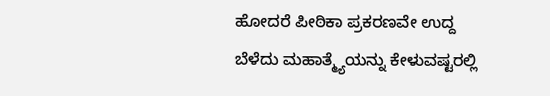ಹೋದರೆ ಪೀಠಿಕಾ ಪ್ರಕರಣವೇ ಉದ್ದ ಬೆಳೆದು ಮಹಾತ್ಮ್ಯೆಯನ್ನು ಕೇಳುವಷ್ಟರಲ್ಲಿ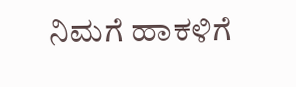ನಿಮಗೆ ಹಾಕಳಿಗೆ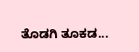ತೊಡಗಿ ತೂಕಡ...